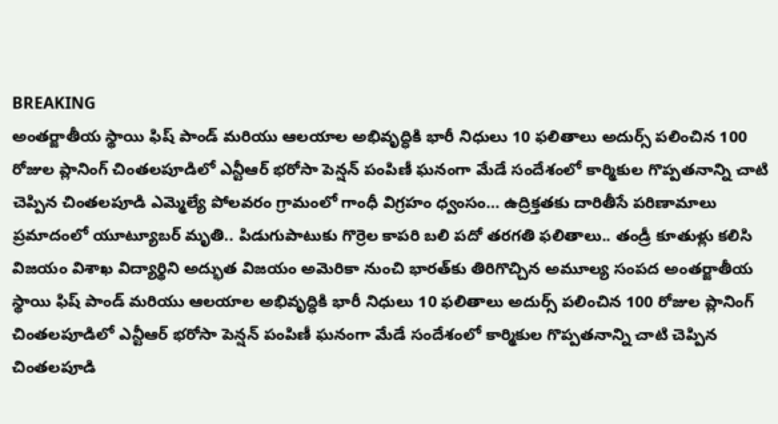BREAKING
అంతర్జాతీయ స్థాయి ఫిష్ పాండ్ మరియు ఆలయాల అభివృద్ధికి భారీ నిధులు 10 ఫలితాలు అదుర్స్ పలించిన 100 రోజుల ప్లానింగ్ చింతలపూడిలో ఎన్టీఆర్ భరోసా పెన్షన్ పంపిణీ ఘనంగా మేడే సందేశంలో కార్మికుల గొప్పతనాన్ని చాటి చెప్పిన చింతలపూడి ఎమ్మెల్యే పోలవరం గ్రామంలో గాంధీ విగ్రహం ధ్వంసం… ఉద్రిక్తతకు దారితీసే పరిణామాలు ప్రమాదంలో యూట్యూబర్ మృతి.. పిడుగుపాటుకు గొర్రెల కాపరి బలి పదో తరగతి ఫలితాలు.. తండ్రీ కూతుళ్లు కలిసి విజయం విశాఖ విద్యార్థిని అద్భుత విజయం అమెరికా నుంచి భారత్‌కు తిరిగొచ్చిన అమూల్య సంపద అంతర్జాతీయ స్థాయి ఫిష్ పాండ్ మరియు ఆలయాల అభివృద్ధికి భారీ నిధులు 10 ఫలితాలు అదుర్స్ పలించిన 100 రోజుల ప్లానింగ్ చింతలపూడిలో ఎన్టీఆర్ భరోసా పెన్షన్ పంపిణీ ఘనంగా మేడే సందేశంలో కార్మికుల గొప్పతనాన్ని చాటి చెప్పిన చింతలపూడి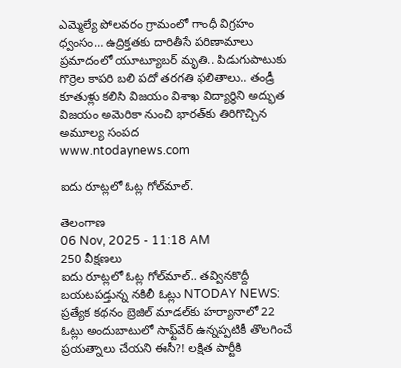ఎమ్మెల్యే పోలవరం గ్రామంలో గాంధీ విగ్రహం ధ్వంసం… ఉద్రిక్తతకు దారితీసే పరిణామాలు ప్రమాదంలో యూట్యూబర్ మృతి.. పిడుగుపాటుకు గొర్రెల కాపరి బలి పదో తరగతి ఫలితాలు.. తండ్రీ కూతుళ్లు కలిసి విజయం విశాఖ విద్యార్థిని అద్భుత విజయం అమెరికా నుంచి భారత్‌కు తిరిగొచ్చిన అమూల్య సంపద
www.ntodaynews.com

ఐదు రూట్లలో ఓట్ల గోల్‌మాల్‌.

తెలంగాణ
06 Nov, 2025 - 11:18 AM
250 వీక్షణలు
ఐదు రూట్లలో ఓట్ల గోల్‌మాల్‌.. తవ్వినకొద్దీ బయటపడ్తున్న నకిలీ ఓట్లు NTODAY NEWS: ప్రత్యేక కథనం బ్రెజిల్‌ మాడల్‌కు హర్యానాలో 22 ఓట్లు అందుబాటులో సాఫ్ట్‌వేర్‌ ఉన్నప్పటికీ తొలగించే ప్రయత్నాలు చేయని ఈసీ?! లక్షిత పార్టీకి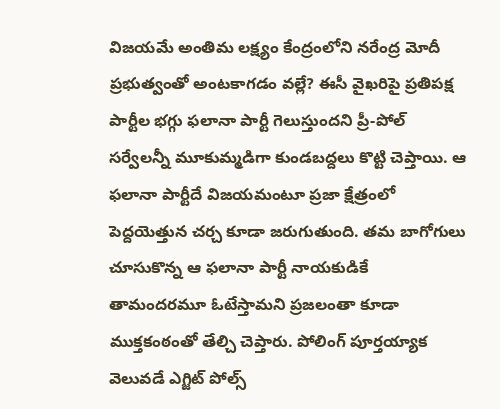విజయమే అంతిమ లక్ష్యం కేంద్రంలోని నరేంద్ర మోదీ ప్రభుత్వంతో అంటకాగడం వల్లే? ఈసీ వైఖరిపై ప్రతిపక్ష పార్టీల భగ్గు ఫలానా పార్టీ గెలుస్తుందని ప్రీ-పోల్‌ సర్వేలన్నీ మూకుమ్మడిగా కుండబద్దలు కొట్టి చెప్తాయి. ఆ ఫలానా పార్టీదే విజయమంటూ ప్రజా క్షేత్రంలో పెద్దయెత్తున చర్చ కూడా జరుగుతుంది. తమ బాగోగులు చూసుకొన్న ఆ ఫలానా పార్టీ నాయకుడికే తామందరమూ ఓటేస్తామని ప్రజలంతా కూడా ముక్తకంఠంతో తేల్చి చెప్తారు. పోలింగ్‌ పూర్తయ్యాక వెలువడే ఎగ్జిట్‌ పోల్స్‌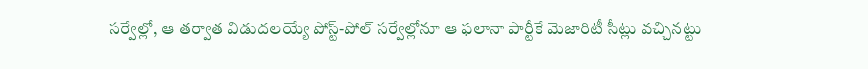సర్వేల్లో, ఆ తర్వాత విడుదలయ్యే పోస్ట్‌-పోల్‌ సర్వేల్లోనూ ఆ ఫలానా పార్టీకే మెజారిటీ సీట్లు వచ్చినట్టు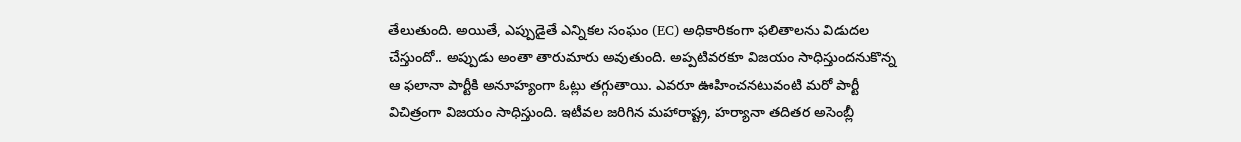తేలుతుంది. అయితే, ఎప్పుడైతే ఎన్నికల సంఘం (EC) అధికారికంగా ఫలితాలను విడుదల చేస్తుందో.. అప్పుడు అంతా తారుమారు అవుతుంది. అప్పటివరకూ విజయం సాధిస్తుందనుకొన్న ఆ ఫలానా పార్టీకి అనూహ్యంగా ఓట్లు తగ్గుతాయి. ఎవరూ ఊహించనటువంటి మరో పార్టీ విచిత్రంగా విజయం సాధిస్తుంది. ఇటీవల జరిగిన మహారాష్ట్ర, హర్యానా తదితర అసెంబ్లీ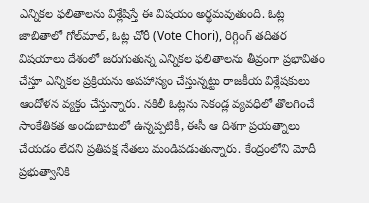ఎన్నికల ఫలితాలను విశ్లేషిస్తే ఈ విషయం అర్థమవుతుంది. ఓట్ల జాబితాలో గోల్‌మాల్‌, ఓట్ల చోరీ (Vote Chori), రిగ్గింగ్‌ తదితర విషయాలు దేశంలో జరుగుతున్న ఎన్నికల ఫలితాలను తీవ్రంగా ప్రభావితం చేస్తూ ఎన్నికల ప్రక్రియను అపహాస్యం చేస్తున్నట్టు రాజకీయ విశ్లేషకులు ఆందోళన వ్యక్తం చేస్తున్నారు. నకిలీ ఓట్లను సెకండ్ల వ్యవధిలో తొలగించే సాంకేతికత అందుబాటులో ఉన్నప్పటికీ, ఈసీ ఆ దిశగా ప్రయత్నాలు చేయడం లేదని ప్రతిపక్ష నేతలు మండిపడుతున్నారు. కేంద్రంలోని మోదీ ప్రభుత్వానికి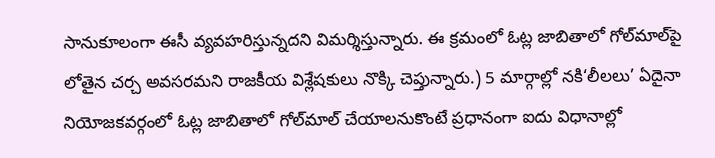సానుకూలంగా ఈసీ వ్యవహరిస్తున్నదని విమర్శిస్తున్నారు. ఈ క్రమంలో ఓట్ల జాబితాలో గోల్‌మాల్‌పై లోతైన చర్చ అవసరమని రాజకీయ విశ్లేషకులు నొక్కి చెప్తున్నారు.) 5 మార్గాల్లో నకి‘లీలలు’ ఏదైనా నియోజకవర్గంలో ఓట్ల జాబితాలో గోల్‌మాల్‌ చేయాలనుకొంటే ప్రధానంగా ఐదు విధానాల్లో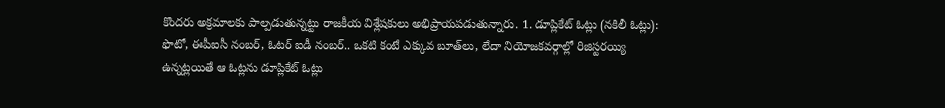కొందరు అక్రమాలకు పాల్పడుతున్నట్టు రాజకీయ విశ్లేషకులు అభిప్రాయపడుతున్నారు. 1. డూప్లికేట్‌ ఓట్లు (నకిలీ ఓట్లు): ఫొటో, ఈపీఐసీ నంబర్‌, ఓటర్‌ ఐడీ నంబర్‌.. ఒకటి కంటే ఎక్కువ బూత్‌లు, లేదా నియోజకవర్గాల్లో రిజిస్టరయ్యి ఉన్నట్లయితే ఆ ఓట్లను డూప్లికేట్‌ ఓట్లు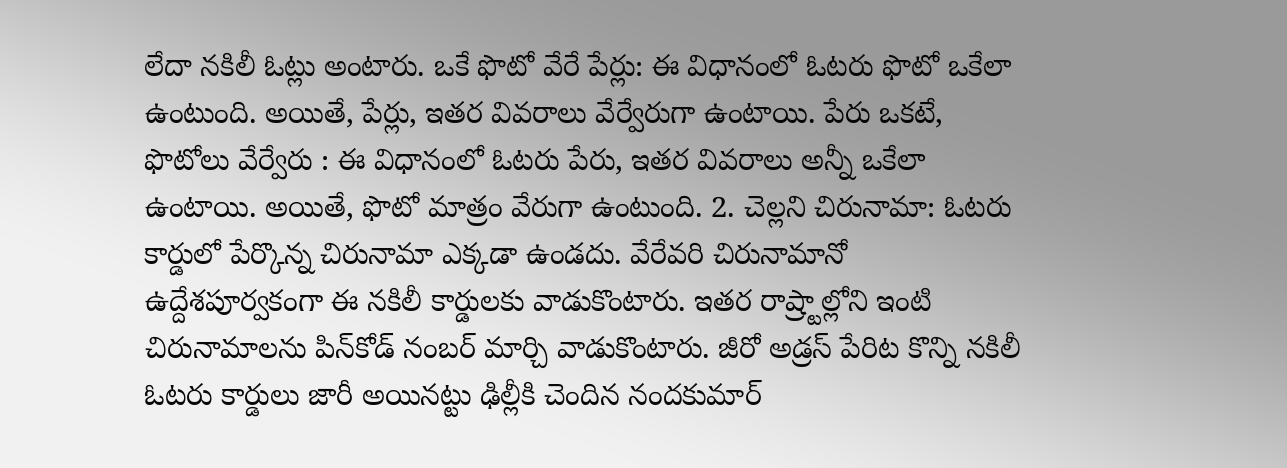లేదా నకిలీ ఓట్లు అంటారు. ఒకే ఫొటో వేరే పేర్లు: ఈ విధానంలో ఓటరు ఫొటో ఒకేలా ఉంటుంది. అయితే, పేర్లు, ఇతర వివరాలు వేర్వేరుగా ఉంటాయి. పేరు ఒకటే, ఫొటోలు వేర్వేరు : ఈ విధానంలో ఓటరు పేరు, ఇతర వివరాలు అన్నీ ఒకేలా ఉంటాయి. అయితే, ఫొటో మాత్రం వేరుగా ఉంటుంది. 2. చెల్లని చిరునామా: ఓటరు కార్డులో పేర్కొన్న చిరునామా ఎక్కడా ఉండదు. వేరేవరి చిరునామానో ఉద్దేశపూర్వకంగా ఈ నకిలీ కార్డులకు వాడుకొంటారు. ఇతర రాష్ర్టాల్లోని ఇంటి చిరునామాలను పిన్‌కోడ్‌ నంబర్‌ మార్చి వాడుకొంటారు. జీరో అడ్రస్‌ పేరిట కొన్ని నకిలీ ఓటరు కార్డులు జారీ అయినట్టు ఢిల్లీకి చెందిన నందకుమార్‌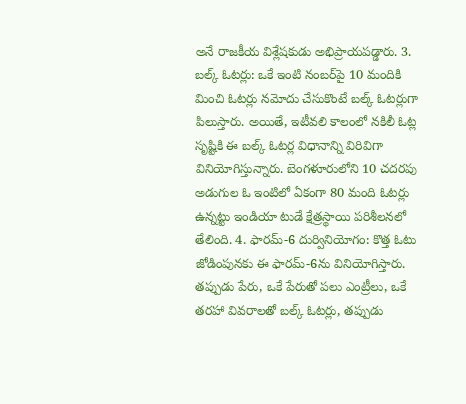అనే రాజకీయ విశ్లేషకుడు అభిప్రాయపడ్డారు. 3. బల్క్‌ ఓటర్లు: ఒకే ఇంటి నంబర్‌పై 10 మందికి మించి ఓటర్లు నమోదు చేసుకొంటే బల్క్‌ ఓటర్లుగా పిలుస్తారు. అయితే, ఇటీవలి కాలంలో నకిలీ ఓట్ల సృష్టికి ఈ బల్క్‌ ఓటర్ల విధానాన్ని విరివిగా వినియోగిస్తున్నారు. బెంగళూరులోని 10 చదరపు అడుగుల ఓ ఇంటిలో ఏకంగా 80 మంది ఓటర్లు ఉన్నట్టు ఇండియా టుడే క్షేత్రస్థాయి పరిశీలనలో తేలింది. 4. ఫారమ్‌-6 దుర్వినియోగం: కొత్త ఓటు జోడింపునకు ఈ ఫారమ్‌-6ను వినియోగిస్తారు. తప్పుడు పేరు, ఒకే పేరుతో పలు ఎంట్రీలు, ఒకే తరహా వివరాలతో బల్క్‌ ఓటర్లు, తప్పుడు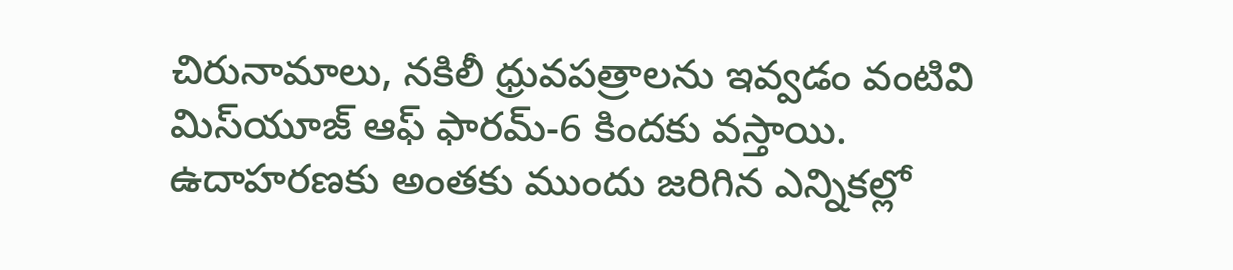చిరునామాలు, నకిలీ ధ్రువపత్రాలను ఇవ్వడం వంటివి మిస్‌యూజ్‌ ఆఫ్‌ ఫారమ్‌-6 కిందకు వస్తాయి. ఉదాహరణకు అంతకు ముందు జరిగిన ఎన్నికల్లో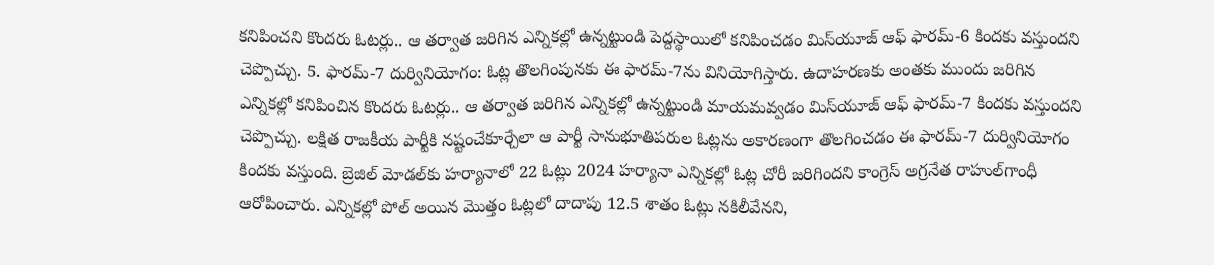కనిపించని కొందరు ఓటర్లు.. ఆ తర్వాత జరిగిన ఎన్నికల్లో ఉన్నట్టుండి పెద్దస్థాయిలో కనిపించడం మిస్‌యూజ్‌ ఆఫ్‌ ఫారమ్‌-6 కిందకు వస్తుందని చెప్పొచ్చు. 5. ఫారమ్‌-7 దుర్వినియోగం: ఓట్ల తొలగింపునకు ఈ ఫారమ్‌-7ను వినియోగిస్తారు. ఉదాహరణకు అంతకు ముందు జరిగిన ఎన్నికల్లో కనిపించిన కొందరు ఓటర్లు.. ఆ తర్వాత జరిగిన ఎన్నికల్లో ఉన్నట్టుండి మాయమవ్వడం మిస్‌యూజ్‌ ఆఫ్‌ ఫారమ్‌-7 కిందకు వస్తుందని చెప్పొచ్చు. లక్షిత రాజకీయ పార్టీకి నష్టంచేకూర్చేలా ఆ పార్టీ సానుభూతిపరుల ఓట్లను అకారణంగా తొలగించడం ఈ ఫారమ్‌-7 దుర్వినియోగం కిందకు వస్తుంది. బ్రెజిల్‌ మోడల్‌కు హర్యానాలో 22 ఓట్లు 2024 హర్యానా ఎన్నికల్లో ఓట్ల చోరీ జరిగిందని కాంగ్రెస్‌ అగ్రనేత రాహుల్‌గాంధీ ఆరోపించారు. ఎన్నికల్లో పోల్‌ అయిన మొత్తం ఓట్లలో దాదాపు 12.5 శాతం ఓట్లు నకిలీవేనని,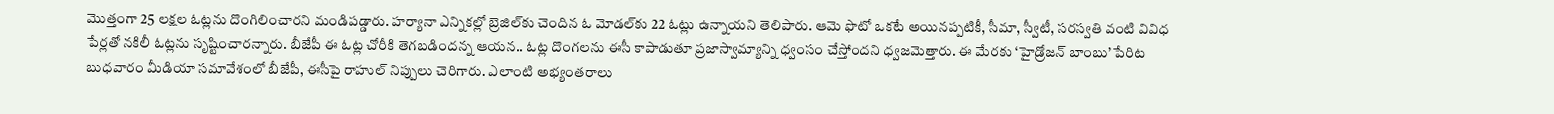మొత్తంగా 25 లక్షల ఓట్లను దొంగిలించారని మండిపడ్డారు. హర్యానా ఎన్నికల్లో బ్రెజిల్‌కు చెందిన ఓ మోడల్‌కు 22 ఓట్లు ఉన్నాయని తెలిపారు. ఆమె ఫొటో ఒకటే అయినప్పటికీ, సీమా, స్వీటీ, సరస్వతి వంటి వివిధ పేర్లతో నకిలీ ఓట్లను సృష్టించారన్నారు. బీజేపీ ఈ ఓట్ల చోరీకి తెగబడిందన్న ఆయన.. ఓట్ల దొంగలను ఈసీ కాపాడుతూ ప్రజాస్వామ్యాన్ని ధ్వంసం చేస్తోందని ధ్వజమెత్తారు. ఈ మేరకు ‘హైడ్రోజన్‌ బాంబు’ పేరిట బుధవారం మీడియా సమావేశంలో బీజేపీ, ఈసీపై రాహుల్‌ నిప్పులు చెరిగారు. ఎలాంటి అభ్యంతరాలు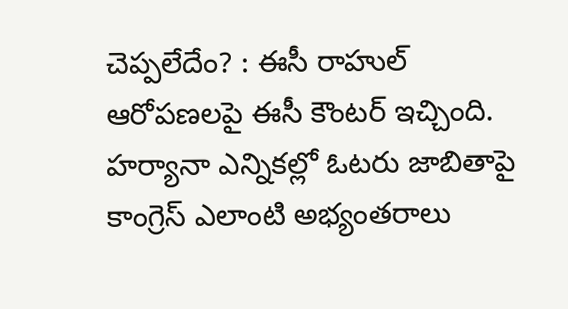చెప్పలేదేం? : ఈసీ రాహుల్‌ ఆరోపణలపై ఈసీ కౌంటర్‌ ఇచ్చింది. హర్యానా ఎన్నికల్లో ఓటరు జాబితాపై కాంగ్రెస్‌ ఎలాంటి అభ్యంతరాలు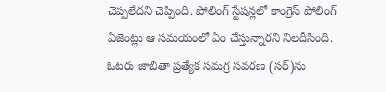చెప్పలేదని చెప్పింది. పోలింగ్‌ స్టేషన్లలో కాంగ్రెస్‌ పోలింగ్‌ ఏజెంట్లు ఆ సమయంలో ఏం చేస్తున్నారని నిలదీసింది. ఓటరు జాబితా ప్రత్యేక సమగ్ర సవరణ (సర్‌)ను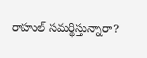రాహుల్‌ సమర్థిస్తున్నారా?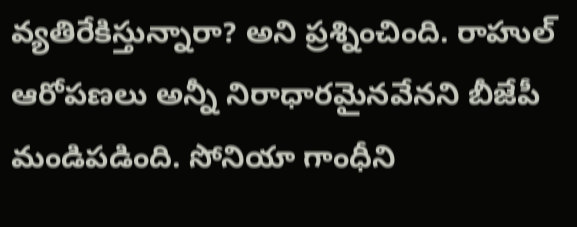వ్యతిరేకిస్తున్నారా? అని ప్రశ్నించింది. రాహుల్‌ ఆరోపణలు అన్నీ నిరాధారమైనవేనని బీజేపీ మండిపడింది. సోనియా గాంధీని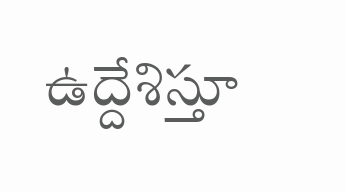ఉద్దేశిస్తూ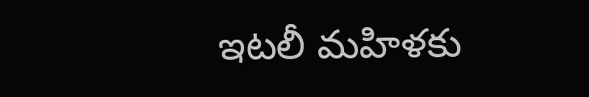ఇటలీ మహిళకు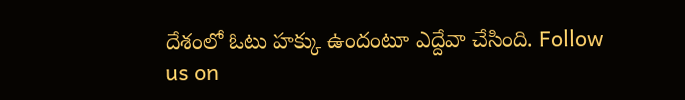దేశంలో ఓటు హక్కు ఉందంటూ ఎద్దేవా చేసింది. Follow us on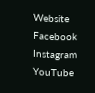Website Facebook Instagram YouTube